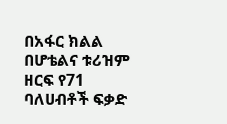በአፋር ክልል በሆቴልና ቱሪዝም ዘርፍ የ71 ባለሀብቶች ፍቃድ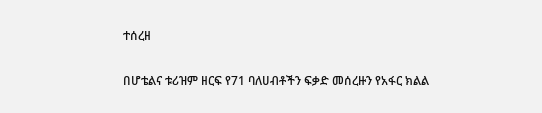ተሰረዘ

በሆቴልና ቱሪዝም ዘርፍ የ71 ባለሀብቶችን ፍቃድ መሰረዙን የአፋር ክልል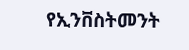የኢንቨስትመንት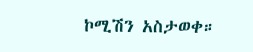ኮሚሽን አስታወቀ።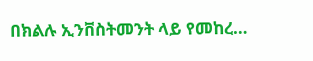በክልሉ ኢንቨስትመንት ላይ የመከረ…